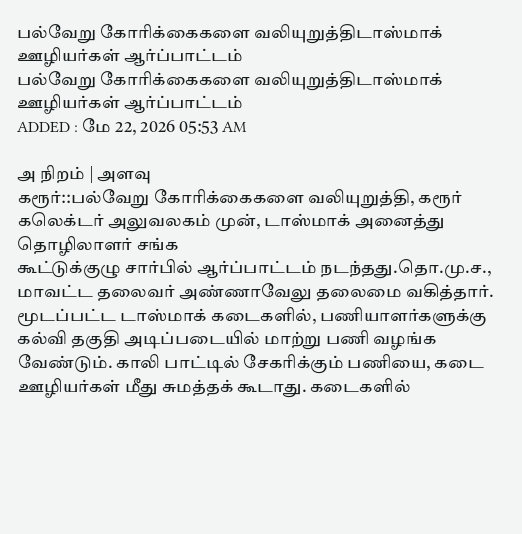பல்வேறு கோரிக்கைகளை வலியுறுத்திடாஸ்மாக் ஊழியர்கள் ஆர்ப்பாட்டம்
பல்வேறு கோரிக்கைகளை வலியுறுத்திடாஸ்மாக் ஊழியர்கள் ஆர்ப்பாட்டம்
ADDED : மே 22, 2026 05:53 AM

அ நிறம் | அளவு
கரூர்::பல்வேறு கோரிக்கைகளை வலியுறுத்தி, கரூர் கலெக்டர் அலுவலகம் முன், டாஸ்மாக் அனைத்து தொழிலாளர் சங்க
கூட்டுக்குழு சார்பில் ஆர்ப்பாட்டம் நடந்தது.தொ.மு.ச., மாவட்ட தலைவர் அண்ணாவேலு தலைமை வகித்தார். மூடப்பட்ட டாஸ்மாக் கடைகளில், பணியாளர்களுக்கு கல்வி தகுதி அடிப்படையில் மாற்று பணி வழங்க வேண்டும். காலி பாட்டில் சேகரிக்கும் பணியை, கடை ஊழியர்கள் மீது சுமத்தக் கூடாது. கடைகளில்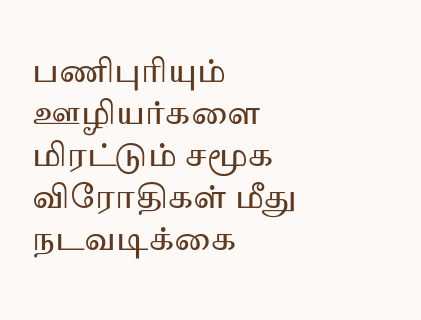பணிபுரியும் ஊழியர்களை மிரட்டும் சமூக விரோதிகள் மீது நடவடிக்கை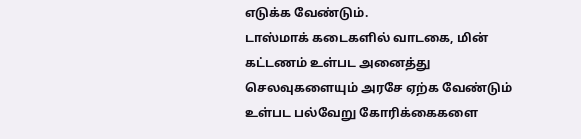எடுக்க வேண்டும்.
டாஸ்மாக் கடைகளில் வாடகை, மின் கட்டணம் உள்பட அனைத்து செலவுகளையும் அரசே ஏற்க வேண்டும் உள்பட பல்வேறு கோரிக்கைகளை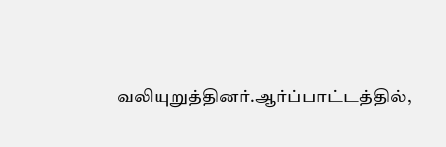வலியுறுத்தினர்.ஆர்ப்பாட்டத்தில்,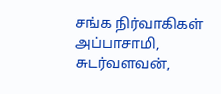சங்க நிர்வாகிகள் அப்பாசாமி, சுடர்வளவன்,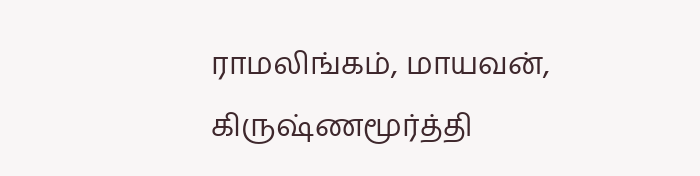ராமலிங்கம், மாயவன், கிருஷ்ணமூர்த்தி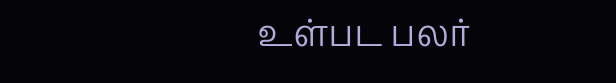உள்பட பலர்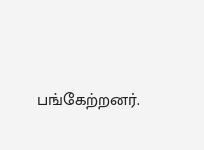பங்கேற்றனர்.